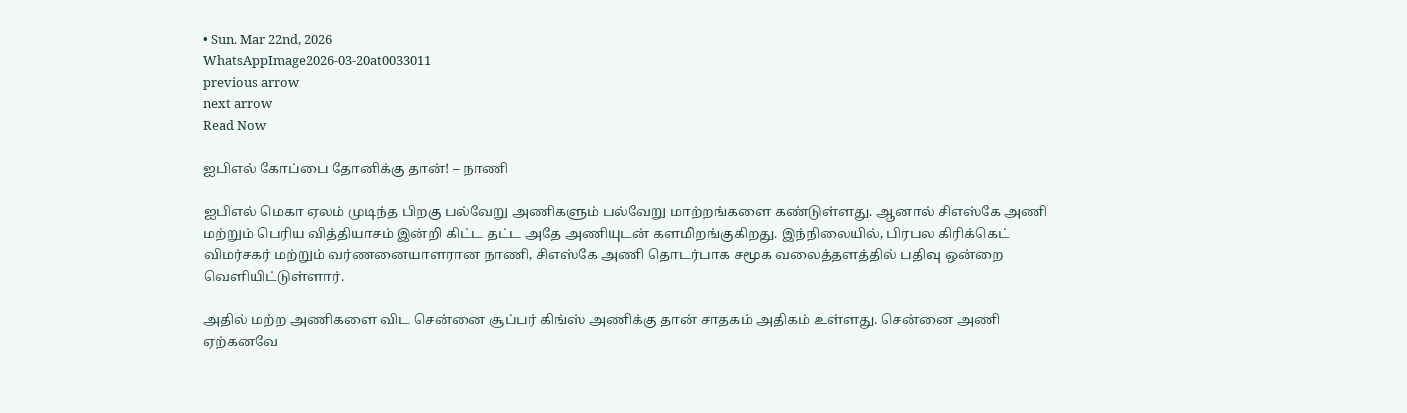• Sun. Mar 22nd, 2026
WhatsAppImage2026-03-20at0033011
previous arrow
next arrow
Read Now

ஐபிஎல் கோப்பை தோனிக்கு தான்! – நாணி

ஐபிஎல் மெகா ஏலம் முடிந்த பிறகு பல்வேறு அணிகளும் பல்வேறு மாற்றங்களை கண்டுள்ளது. ஆனால் சிஎஸ்கே அணி மற்றும் பெரிய வித்தியாசம் இன்றி கிட்ட தட்ட அதே அணியுடன் களமிறங்குகிறது. இந்நிலையில், பிரபல கிரிக்கெட் விமர்சகர் மற்றும் வர்ணனையாளரான நாணி, சிஎஸ்கே அணி தொடர்பாக சமூக வலைத்தளத்தில் பதிவு ஒன்றை வெளியிட்டுள்ளார்.

அதில் மற்ற அணிகளை விட சென்னை சூப்பர் கிங்ஸ் அணிக்கு தான் சாதகம் அதிகம் உள்ளது. சென்னை அணி ஏற்கனவே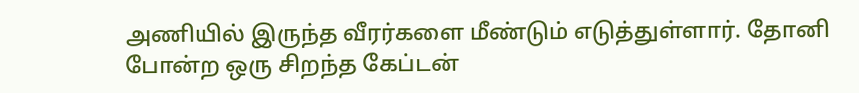அணியில் இருந்த வீரர்களை மீண்டும் எடுத்துள்ளார். தோனி போன்ற ஒரு சிறந்த கேப்டன்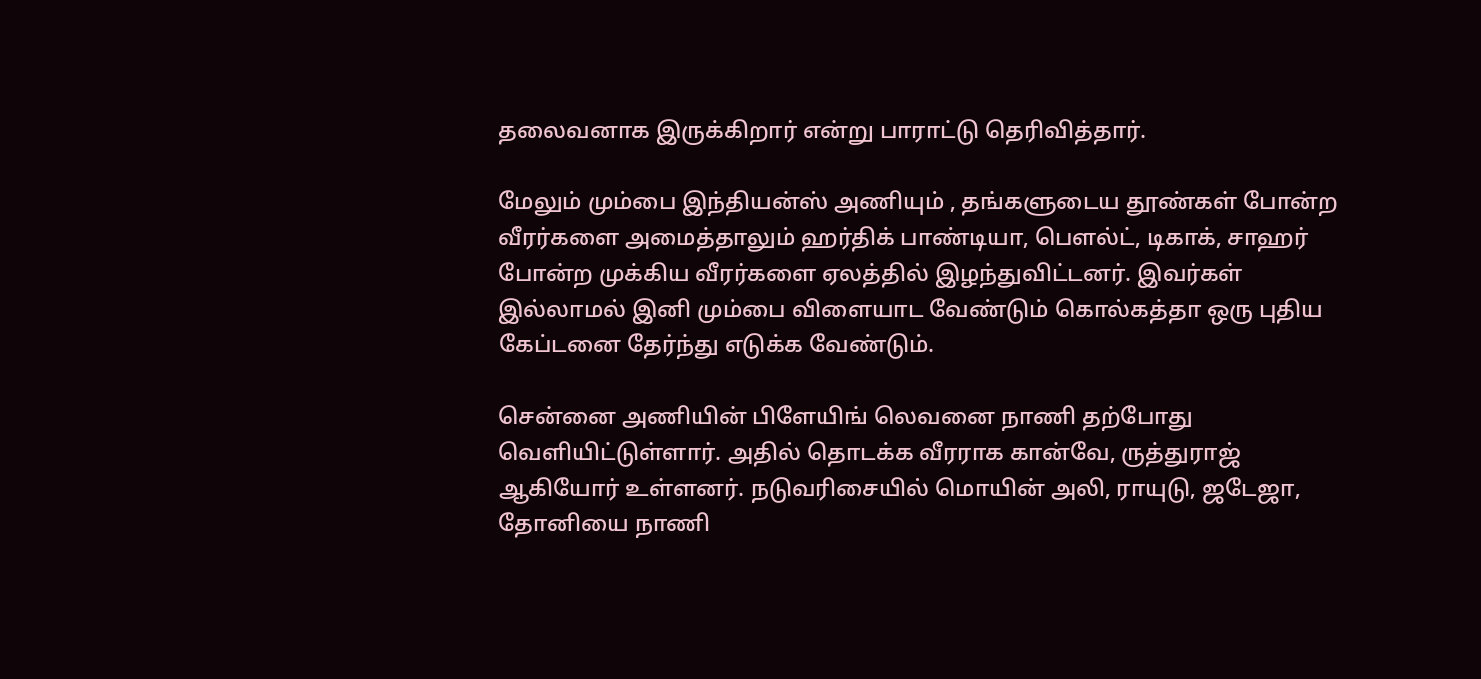தலைவனாக இருக்கிறார் என்று பாராட்டு தெரிவித்தார்.

மேலும் மும்பை இந்தியன்ஸ் அணியும் , தங்களுடைய தூண்கள் போன்ற வீரர்களை அமைத்தாலும் ஹர்திக் பாண்டியா, பௌல்ட், டிகாக், சாஹர் போன்ற முக்கிய வீரர்களை ஏலத்தில் இழந்துவிட்டனர். இவர்கள் இல்லாமல் இனி மும்பை விளையாட வேண்டும் கொல்கத்தா ஒரு புதிய கேப்டனை தேர்ந்து எடுக்க வேண்டும்.

சென்னை அணியின் பிளேயிங் லெவனை நாணி தற்போது வெளியிட்டுள்ளார். அதில் தொடக்க வீரராக கான்வே, ருத்துராஜ் ஆகியோர் உள்ளனர். நடுவரிசையில் மொயின் அலி, ராயுடு, ஜடேஜா, தோனியை நாணி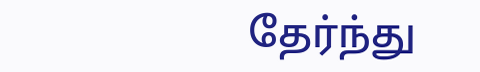தேர்ந்து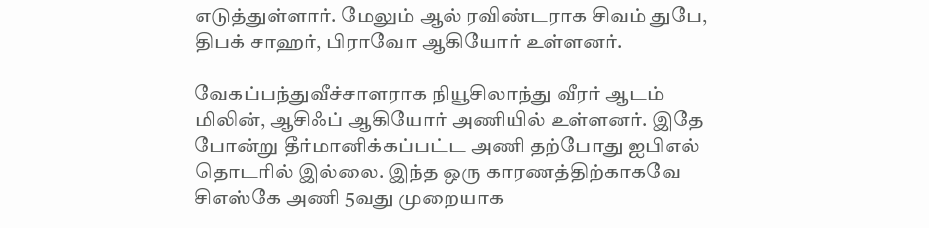எடுத்துள்ளார். மேலும் ஆல் ரவிண்டராக சிவம் துபே, திபக் சாஹர், பிராவோ ஆகியோர் உள்ளனர்.

வேகப்பந்துவீச்சாளராக நியூசிலாந்து வீரர் ஆடம் மிலின், ஆசிஃப் ஆகியோர் அணியில் உள்ளனர். இதே போன்று தீர்மானிக்கப்பட்ட அணி தற்போது ஐபிஎல் தொடரில் இல்லை. இந்த ஒரு காரணத்திற்காகவே சிஎஸ்கே அணி 5வது முறையாக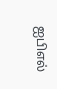ஐபிஎல்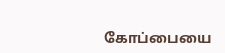கோப்பையை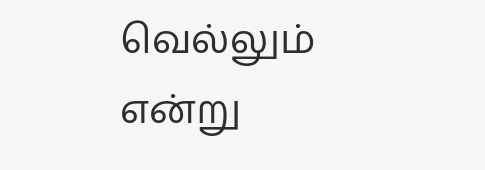வெல்லும் என்று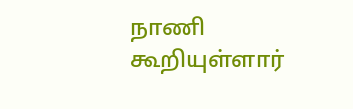நாணி கூறியுள்ளார்